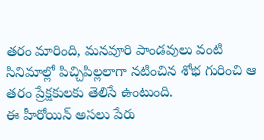తరం మారింది, మనవూరి పాండవులు వంటి సినిమాల్లో పిచ్చిపిల్లలాగా నటించిన శోభ గురించి ఆ తరం ప్రేక్షకులకు తెలిసే ఉంటుంది.
ఈ హీరోయిన్ అసలు పేరు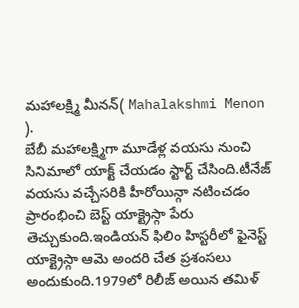మహాలక్ష్మి మీనన్( Mahalakshmi Menon ).
బేబీ మహాలక్ష్మిగా మూడేళ్ల వయసు నుంచి సినిమాలో యాక్ట్ చేయడం స్టార్ట్ చేసింది.టీనేజ్ వయసు వచ్చేసరికి హీరోయిన్గా నటించడం ప్రారంభించి బెస్ట్ యాక్ట్రెస్గా పేరు తెచ్చుకుంది.ఇండియన్ ఫిలిం హిస్టరీలో ఫైనెస్ట్ యాక్ట్రెస్గా ఆమె అందరి చేత ప్రశంసలు అందుకుంది.1979లో రిలీజ్ అయిన తమిళ్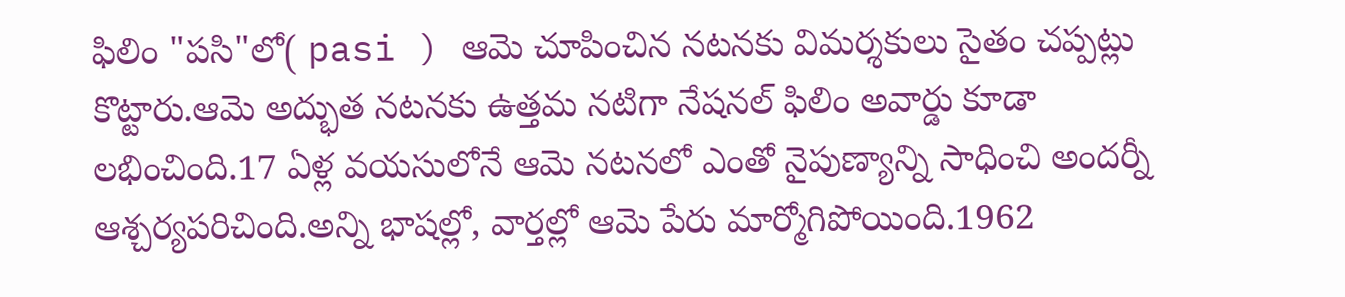ఫిలిం "పసి"లో( pasi ) ఆమె చూపించిన నటనకు విమర్శకులు సైతం చప్పట్లు కొట్టారు.ఆమె అద్భుత నటనకు ఉత్తమ నటిగా నేషనల్ ఫిలిం అవార్డు కూడా లభించింది.17 ఏళ్ల వయసులోనే ఆమె నటనలో ఎంతో నైపుణ్యాన్ని సాధించి అందర్నీ ఆశ్చర్యపరిచింది.అన్ని భాషల్లో, వార్తల్లో ఆమె పేరు మార్మోగిపోయింది.1962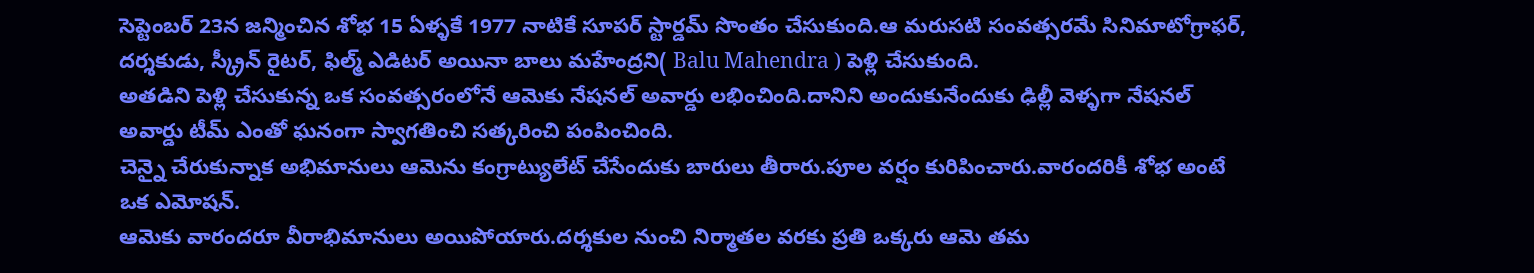సెప్టెంబర్ 23న జన్మించిన శోభ 15 ఏళ్ళకే 1977 నాటికే సూపర్ స్టార్డమ్ సొంతం చేసుకుంది.ఆ మరుసటి సంవత్సరమే సినిమాటోగ్రాఫర్, దర్శకుడు, స్క్రీన్ రైటర్, ఫిల్మ్ ఎడిటర్ అయినా బాలు మహేంద్రని( Balu Mahendra ) పెళ్లి చేసుకుంది.
అతడిని పెళ్లి చేసుకున్న ఒక సంవత్సరంలోనే ఆమెకు నేషనల్ అవార్డు లభించింది.దానిని అందుకునేందుకు ఢిల్లీ వెళ్ళగా నేషనల్ అవార్డు టీమ్ ఎంతో ఘనంగా స్వాగతించి సత్కరించి పంపించింది.
చెన్నై చేరుకున్నాక అభిమానులు ఆమెను కంగ్రాట్యులేట్ చేసేందుకు బారులు తీరారు.పూల వర్షం కురిపించారు.వారందరికీ శోభ అంటే ఒక ఎమోషన్.
ఆమెకు వారందరూ వీరాభిమానులు అయిపోయారు.దర్శకుల నుంచి నిర్మాతల వరకు ప్రతి ఒక్కరు ఆమె తమ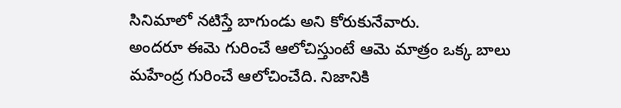సినిమాలో నటిస్తే బాగుండు అని కోరుకునేవారు.
అందరూ ఈమె గురించే ఆలోచిస్తుంటే ఆమె మాత్రం ఒక్క బాలు మహేంద్ర గురించే ఆలోచించేది. నిజానికి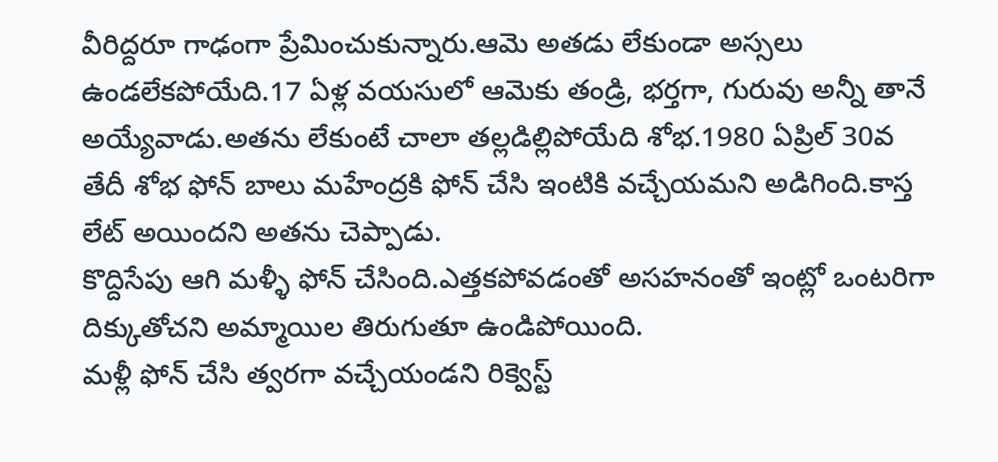వీరిద్దరూ గాఢంగా ప్రేమించుకున్నారు.ఆమె అతడు లేకుండా అస్సలు ఉండలేకపోయేది.17 ఏళ్ల వయసులో ఆమెకు తండ్రి, భర్తగా, గురువు అన్నీ తానే అయ్యేవాడు.అతను లేకుంటే చాలా తల్లడిల్లిపోయేది శోభ.1980 ఏప్రిల్ 30వ తేదీ శోభ ఫోన్ బాలు మహేంద్రకి ఫోన్ చేసి ఇంటికి వచ్చేయమని అడిగింది.కాస్త లేట్ అయిందని అతను చెప్పాడు.
కొద్దిసేపు ఆగి మళ్ళీ ఫోన్ చేసింది.ఎత్తకపోవడంతో అసహనంతో ఇంట్లో ఒంటరిగా దిక్కుతోచని అమ్మాయిల తిరుగుతూ ఉండిపోయింది.
మళ్లీ ఫోన్ చేసి త్వరగా వచ్చేయండని రిక్వెస్ట్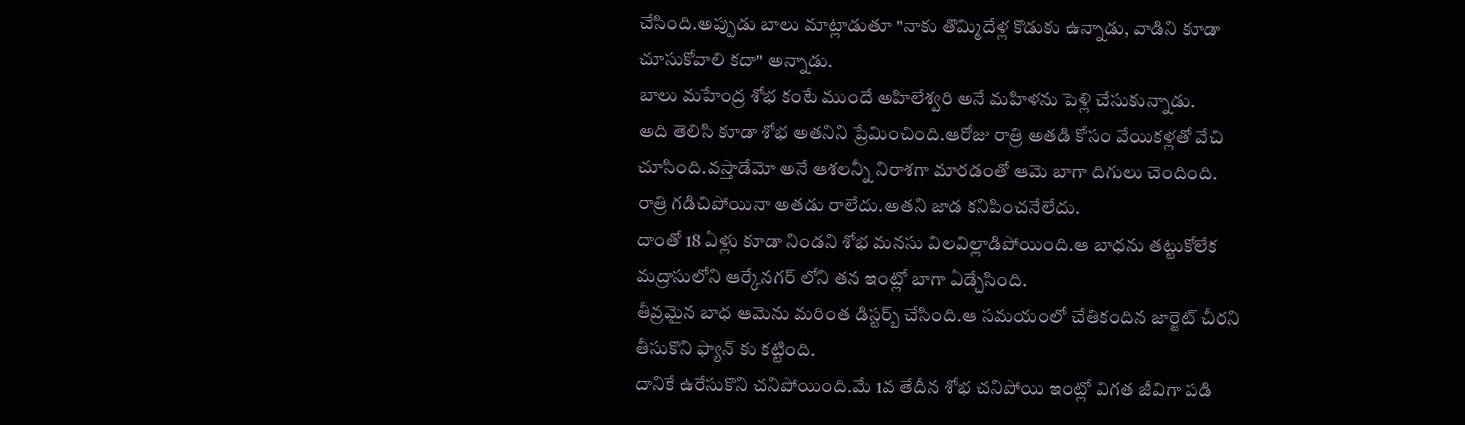చేసింది.అప్పుడు బాలు మాట్లాడుతూ "నాకు తొమ్మిదేళ్ల కొడుకు ఉన్నాడు, వాడిని కూడా చూసుకోవాలి కదా" అన్నాడు.
బాలు మహేంద్ర శోభ కంటే ముందే అహిలేశ్వరి అనే మహిళను పెళ్లి చేసుకున్నాడు.
అది తెలిసి కూడా శోభ అతనిని ప్రేమించింది.ఆరోజు రాత్రి అతడి కోసం వేయికళ్లతో వేచి చూసింది.వస్తాడేమో అనే ఆశలన్నీ నిరాశగా మారడంతో ఆమె బాగా దిగులు చెందింది.
రాత్రి గడిచిపోయినా అతడు రాలేదు.అతని జాడ కనిపించనేలేదు.
దాంతో 18 ఏళ్లు కూడా నిండని శోభ మనసు విలవిల్లాడిపోయింది.ఆ బాధను తట్టుకోలేక మద్రాసులోని ఆర్కేనగర్ లోని తన ఇంట్లో బాగా ఏడ్చేసింది.
తీవ్రమైన బాధ ఆమెను మరింత డిస్టర్బ్ చేసింది.ఆ సమయంలో చేతికందిన జార్జెట్ చీరని తీసుకొని ఫ్యాన్ కు కట్టింది.
దానికే ఉరేసుకొని చనిపోయింది.మే 1వ తేదీన శోభ చనిపోయి ఇంట్లో విగత జీవిగా పడి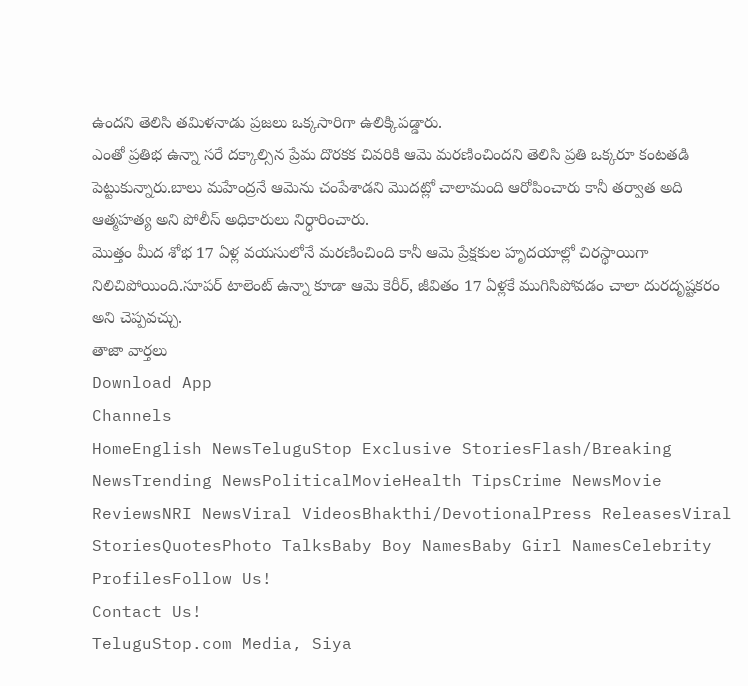ఉందని తెలిసి తమిళనాడు ప్రజలు ఒక్కసారిగా ఉలిక్కిపడ్డారు.
ఎంతో ప్రతిభ ఉన్నా సరే దక్కాల్సిన ప్రేమ దొరకక చివరికి ఆమె మరణించిందని తెలిసి ప్రతి ఒక్కరూ కంటతడి పెట్టుకున్నారు.బాలు మహేంద్రనే ఆమెను చంపేశాడని మొదట్లో చాలామంది ఆరోపించారు కానీ తర్వాత అది ఆత్మహత్య అని పోలీస్ అధికారులు నిర్ధారించారు.
మొత్తం మీద శోభ 17 ఏళ్ల వయసులోనే మరణించింది కానీ ఆమె ప్రేక్షకుల హృదయాల్లో చిరస్థాయిగా నిలిచిపోయింది.సూపర్ టాలెంట్ ఉన్నా కూడా ఆమె కెరీర్, జీవితం 17 ఏళ్లకే ముగిసిపోవడం చాలా దురదృష్టకరం అని చెప్పవచ్చు.
తాజా వార్తలు
Download App
Channels
HomeEnglish NewsTeluguStop Exclusive StoriesFlash/Breaking NewsTrending NewsPoliticalMovieHealth TipsCrime NewsMovie ReviewsNRI NewsViral VideosBhakthi/DevotionalPress ReleasesViral StoriesQuotesPhoto TalksBaby Boy NamesBaby Girl NamesCelebrity ProfilesFollow Us!
Contact Us!
TeluguStop.com Media, Siya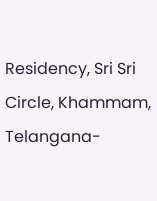Residency, Sri Sri Circle, Khammam, Telangana-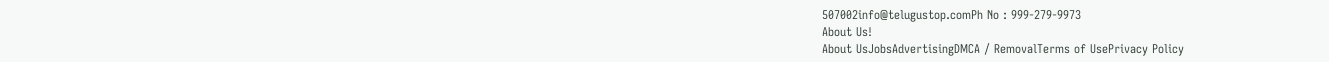507002info@telugustop.comPh No : 999-279-9973
About Us!
About UsJobsAdvertisingDMCA / RemovalTerms of UsePrivacy Policy